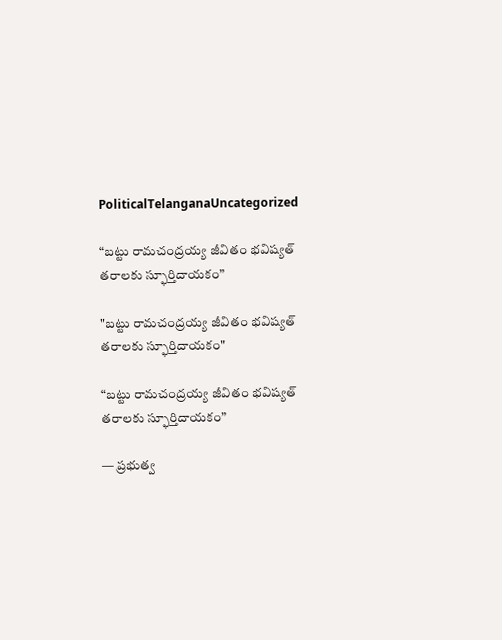PoliticalTelanganaUncategorized

“బట్టు రామచంద్రయ్య జీవితం భవిష్యత్ తరాలకు స్ఫూర్తిదాయకం”

"బట్టు రామచంద్రయ్య జీవితం భవిష్యత్ తరాలకు స్ఫూర్తిదాయకం"

“బట్టు రామచంద్రయ్య జీవితం భవిష్యత్ తరాలకు స్ఫూర్తిదాయకం”

— ప్రభుత్వ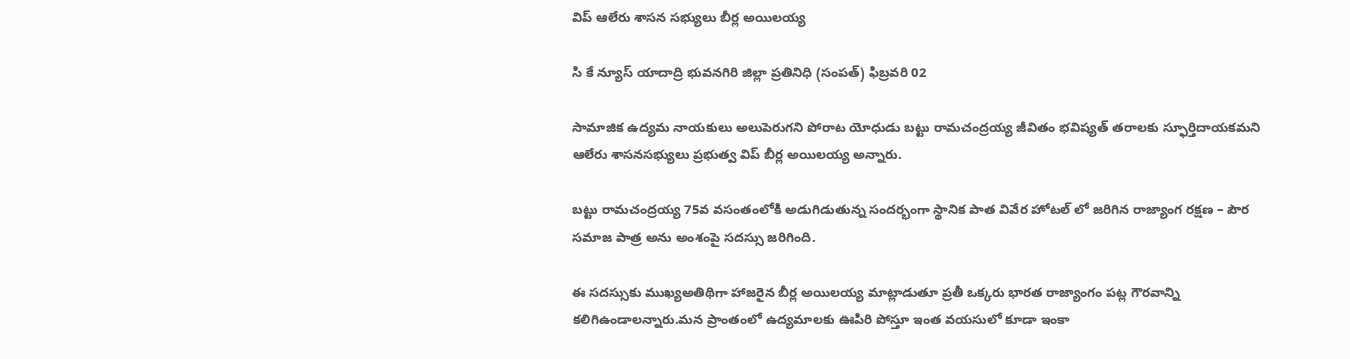విప్ ఆలేరు శాసన సభ్యులు బీర్ల అయిలయ్య

సి కే న్యూస్ యాదాద్రి భువనగిరి జిల్లా ప్రతినిధి (సంపత్) ఫిబ్రవరి 02

సామాజిక ఉద్యమ నాయకులు అలుపెరుగని పోరాట యోధుడు బట్టు రామచంద్రయ్య జీవితం భవిష్యత్ తరాలకు స్ఫూర్తిదాయకమని ఆలేరు శాసనసభ్యులు ప్రభుత్వ విప్ బీర్ల అయిలయ్య అన్నారు.

బట్టు రామచంద్రయ్య 75వ వసంతంలోకి అడుగిడుతున్న సందర్భంగా స్థానిక పాత వివేర హోటల్ లో జరిగిన రాజ్యాంగ రక్షణ – పౌర సమాజ పాత్ర అను అంశంపై సదస్సు జరిగింది.

ఈ సదస్సుకు ముఖ్యఅతిథిగా హాజరైన బీర్ల అయిలయ్య మాట్లాడుతూ ప్రతీ ఒక్కరు భారత రాజ్యాంగం పట్ల గౌరవాన్ని కలిగిఉండాలన్నారు.మన ప్రాంతంలో ఉద్యమాలకు ఊపిరి పోస్తూ ఇంత వయసులో కూడా ఇంకా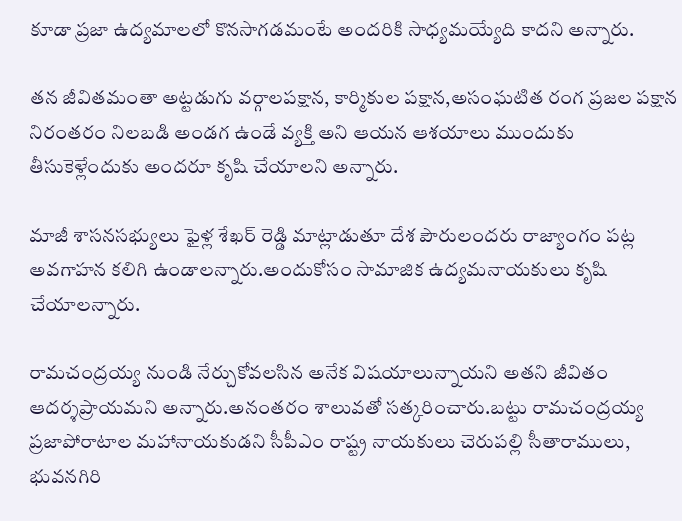కూడా ప్రజా ఉద్యమాలలో కొనసాగడమంటే అందరికి సాధ్యమయ్యేది కాదని అన్నారు.

తన జీవితమంతా అట్టడుగు వర్గాలపక్షాన, కార్మికుల పక్షాన,అసంఘటిత రంగ ప్రజల పక్షాన నిరంతరం నిలబడి అండగ ఉండే వ్యక్తి అని ఆయన ఆశయాలు ముందుకు తీసుకెళ్లేందుకు అందరూ కృషి చేయాలని అన్నారు.

మాజీ శాసనసభ్యులు ఫైళ్ల శేఖర్ రెడ్డి మాట్లాడుతూ దేశ పౌరులందరు రాజ్యాంగం పట్ల అవగాహన కలిగి ఉండాలన్నారు.అందుకోసం సామాజిక ఉద్యమనాయకులు కృషి చేయాలన్నారు.

రామచంద్రయ్య నుండి నేర్చుకోవలసిన అనేక విషయాలున్నాయని అతని జీవితం ఆదర్శప్రాయమని అన్నారు.అనంతరం శాలువతో సత్కరించారు.బట్టు రామచంద్రయ్య ప్రజాపోరాటాల మహానాయకుడని సీపీఎం రాష్ట్ర నాయకులు చెరుపల్లి సీతారాములు, భువనగిరి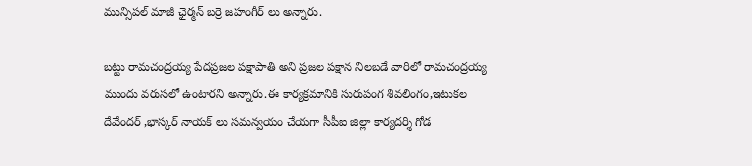మున్సిపల్ మాజీ ఛైర్మన్ బర్రె జహంగీర్ లు అన్నారు.

బట్టు రామచంద్రయ్య పేదప్రజల పక్షాపాతి అని ప్రజల పక్షాన నిలబడే వారిలో రామచంద్రయ్య ముందు వరుసలో ఉంటారని అన్నారు.ఈ కార్యక్రమానికి సురుపంగ శివలింగం,ఇటుకల దేవేందర్ ,భాస్కర్ నాయక్ లు సమన్వయం చేయగా సీపీఐ జిల్లా కార్యదర్శి గోడ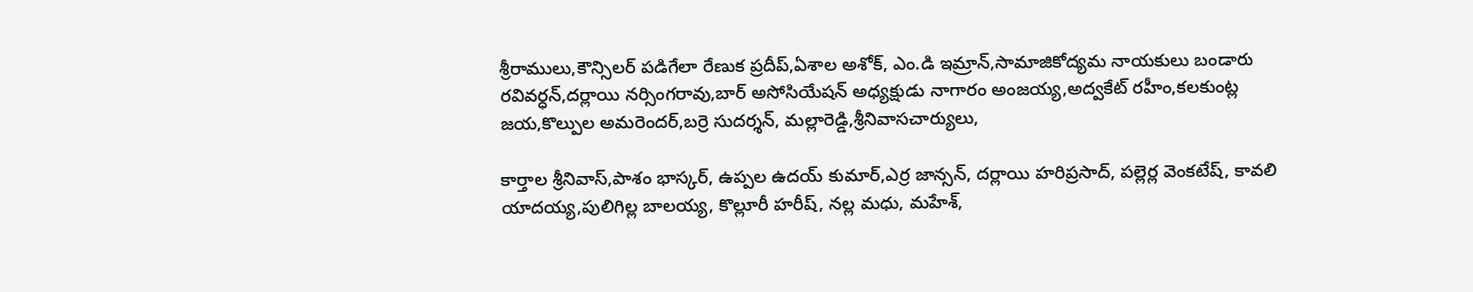శ్రీరాములు,కౌన్సిలర్ పడిగేలా రేణుక ప్రదీప్,ఏశాల అశోక్, ఎం.డి ఇమ్రాన్,సామాజికోద్యమ నాయకులు బండారు రవివర్ధన్,దర్లాయి నర్సింగరావు,బార్ అసోసియేషన్ అధ్యక్షుడు నాగారం అంజయ్య,అద్వకేట్ రహీం,కలకుంట్ల జయ,కొల్పుల అమరెందర్,బర్రె సుదర్శన్, మల్లారెడ్డి,శ్రీనివాసచార్యులు,

కార్తాల శ్రీనివాస్,పాశం భాస్కర్, ఉప్పల ఉదయ్ కుమార్,ఎర్ర జాన్సన్, దర్లాయి హరిప్రసాద్, పల్లెర్ల వెంకటేష్, కావలి యాదయ్య,పులిగిల్ల బాలయ్య, కొల్లూరీ హరీష్, నల్ల మధు, మహేశ్,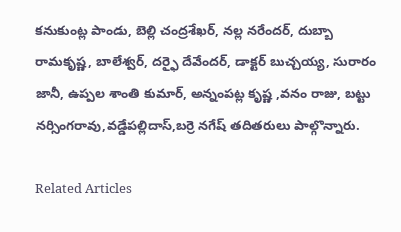కనుకుంట్ల పాండు, బెల్లి చంద్రశేఖర్, నల్ల నరేందర్, దుబ్బా రామకృష్ణ, బాలేశ్వర్, దర్ఫై దేవేందర్, డాక్టర్ బుచ్చయ్య, సురారం జానీ, ఉప్పల శాంతి కుమార్, అన్నంపట్ల కృష్ణ ,వనం రాజు, బట్టు నర్సింగరావు,వడ్డేపల్లిదాస్,బర్రె నగేష్ తదితరులు పాల్గొన్నారు.

Related Articles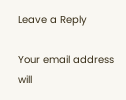Leave a Reply

Your email address will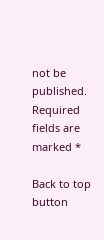not be published. Required fields are marked *

Back to top button